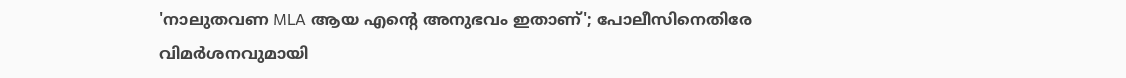'നാലുതവണ MLA ആയ എന്റെ അനുഭവം ഇതാണ്'; പോലീസിനെതിരേ വിമര്‍ശനവുമായി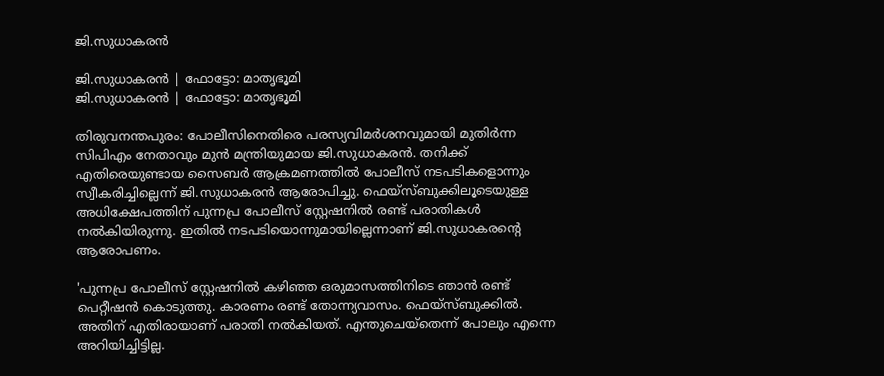ജി.സുധാകരന്‍

ജി.സുധാകരന്‍ | ഫോട്ടോ: മാതൃഭൂമി
ജി.സുധാകരന്‍ | ഫോട്ടോ: മാതൃഭൂമി

തിരുവനന്തപുരം: പോലീസിനെതിരെ പരസ്യവിമര്‍ശനവുമായി മുതിര്‍ന്ന സിപിഎം നേതാവും മുൻ മന്ത്രിയുമായ ജി.സുധാകരന്‍. തനിക്ക് എതിരെയുണ്ടായ സൈബര്‍ ആക്രമണത്തില്‍ പോലീസ് നടപടികളൊന്നും സ്വീകരിച്ചില്ലെന്ന് ജി.സുധാകരന്‍ ആരോപിച്ചു. ഫെയ്‌സ്ബുക്കിലൂടെയുള്ള അധിക്ഷേപത്തിന് പുന്നപ്ര പോലീസ് സ്റ്റേഷനില്‍ രണ്ട് പരാതികൾ നല്‍കിയിരുന്നു. ഇതില്‍ നടപടിയൊന്നുമായില്ലെന്നാണ് ജി.സുധാകരന്റെ ആരോപണം.

'പുന്നപ്ര പോലീസ് സ്റ്റേഷനില്‍ കഴിഞ്ഞ ഒരുമാസത്തിനിടെ ഞാന്‍ രണ്ട് പെറ്റീഷന്‍ കൊടുത്തു. കാരണം രണ്ട് തോന്ന്യവാസം. ഫെയ്‌സ്ബുക്കില്‍. അതിന് എതിരായാണ് പരാതി നല്‍കിയത്. എന്തുചെയ്‌തെന്ന് പോലും എന്നെ അറിയിച്ചിട്ടില്ല.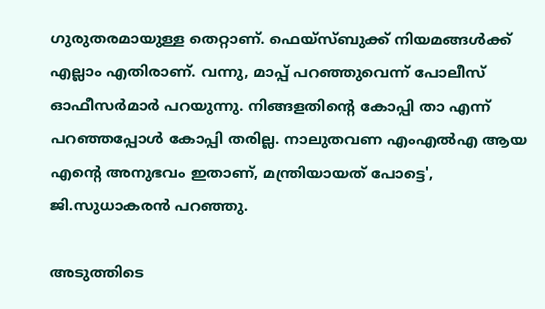ഗുരുതരമായുള്ള തെറ്റാണ്. ഫെയ്‌സ്ബുക്ക് നിയമങ്ങള്‍ക്ക് എല്ലാം എതിരാണ്. വന്നു, മാപ്പ് പറഞ്ഞുവെന്ന് പോലീസ് ഓഫീസര്‍മാര്‍ പറയുന്നു. നിങ്ങളതിന്റെ കോപ്പി താ എന്ന് പറഞ്ഞപ്പോൾ കോപ്പി തരില്ല. നാലുതവണ എംഎല്‍എ ആയ എന്റെ അനുഭവം ഇതാണ്, മന്ത്രിയായത് പോട്ടെ', ജി.സുധാകരന്‍ പറഞ്ഞു.

അടുത്തിടെ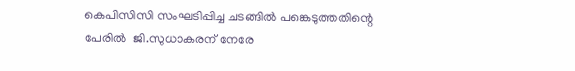കെപിസിസി സംഘടിപ്പിച്ച ചടങ്ങില്‍ പങ്കെടുത്തതിന്റെ പേരിൽ  ജി.സുധാകരന് നേരേ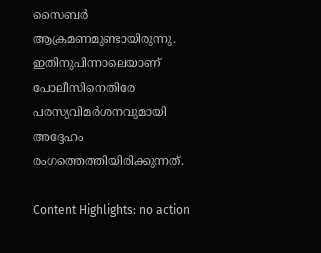സൈബര്‍ ആക്രമണമുണ്ടായിരുന്നു. ഇതിനുപിന്നാലെയാണ് പോലീസിനെതിരേ പരസ്യവിമർശനവുമായി അദ്ദേഹം രംഗത്തെത്തിയിരിക്കുന്നത്.

Content Highlights: no action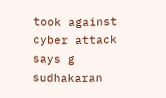took against cyber attack says g sudhakaran